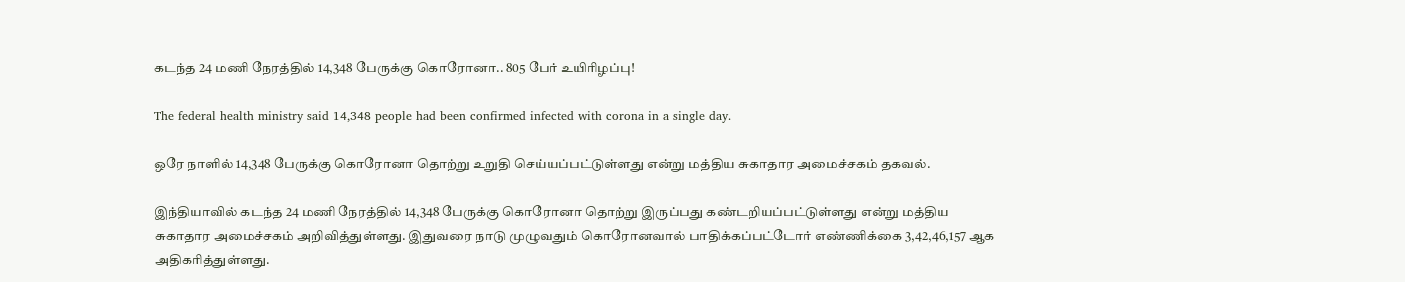கடந்த 24 மணி நேரத்தில் 14,348 பேருக்கு கொரோனா.. 805 பேர் உயிரிழப்பு!

The federal health ministry said 14,348 people had been confirmed infected with corona in a single day.

ஒரே நாளில் 14,348 பேருக்கு கொரோனா தொற்று உறுதி செய்யப்பட்டுள்ளது என்று மத்திய சுகாதார அமைச்சகம் தகவல்.

இந்தியாவில் கடந்த 24 மணி நேரத்தில் 14,348 பேருக்கு கொரோனா தொற்று இருப்பது கண்டறியப்பட்டுள்ளது என்று மத்திய சுகாதார அமைச்சகம் அறிவித்துள்ளது. இதுவரை நாடு முழுவதும் கொரோனவால் பாதிக்கப்பட்டோர் எண்ணிக்கை 3,42,46,157 ஆக அதிகரித்துள்ளது.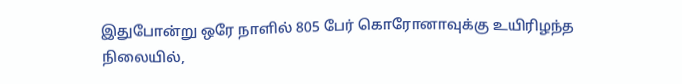இதுபோன்று ஒரே நாளில் 805 பேர் கொரோனாவுக்கு உயிரிழந்த நிலையில்,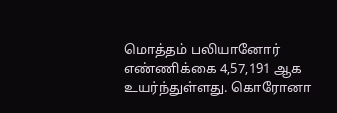மொத்தம் பலியானோர் எண்ணிக்கை 4,57,191 ஆக உயர்ந்துள்ளது. கொரோனா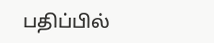பதிப்பில்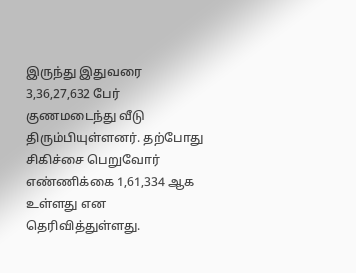இருந்து இதுவரை 3,36,27,632 பேர் குணமடைந்து வீடு திரும்பியுள்ளனர். தற்போது சிகிச்சை பெறுவோர் எண்ணிக்கை 1,61,334 ஆக உள்ளது என தெரிவித்துள்ளது.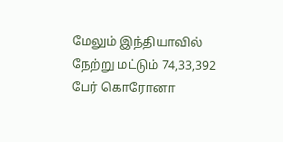மேலும் இந்தியாவில் நேற்று மட்டும் 74,33,392 பேர் கொரோனா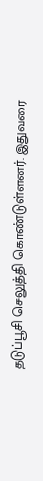தடுப்பூசி செலுத்தி கொண்டுள்ளனர். இதுவரை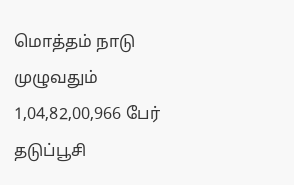மொத்தம் நாடு முழுவதும் 1,04,82,00,966 பேர் தடுப்பூசி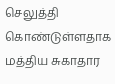செலுத்தி கொண்டுள்ளதாக மத்திய சுகாதார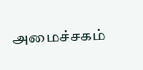அமைச்சகம்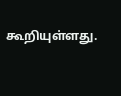கூறியுள்ளது.